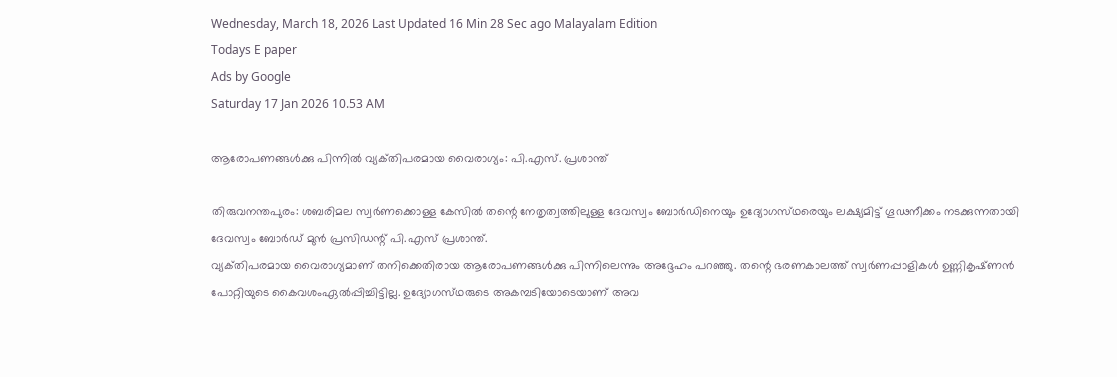Wednesday, March 18, 2026 Last Updated 16 Min 28 Sec ago Malayalam Edition
Todays E paper
Ads by Google
Saturday 17 Jan 2026 10.53 AM

ആരോപണങ്ങള്‍ക്കു പിന്നില്‍ വ്യക്‌തിപരമായ വൈരാഗ്യം: പി.എസ്‌. പ്രശാന്ത്‌

തിരുവനന്തപുരം: ശബരിമല സ്വര്‍ണക്കൊള്ള കേസില്‍ തന്റെ നേതൃത്വത്തിലുള്ള ദേവസ്വം ബോര്‍ഡിനെയും ഉദ്യോഗസ്‌ഥരെയും ലക്ഷ്യമിട്ട്‌ ഗൂഢനീക്കം നടക്കുന്നതായി ദേവസ്വം ബോര്‍ഡ്‌ മുന്‍ പ്രസിഡന്റ്‌ പി.എസ്‌ പ്രശാന്ത്‌.
വ്യക്‌തിപരമായ വൈരാഗ്യമാണ്‌ തനിക്കെതിരായ ആരോപണങ്ങള്‍ക്കു പിന്നിലെന്നും അദ്ദേഹം പറഞ്ഞു. തന്റെ ഭരണകാലത്ത്‌ സ്വര്‍ണപ്പാളികള്‍ ഉണ്ണികൃഷ്‌ണന്‍ പോറ്റിയുടെ കൈവശംഏല്‍പ്പിച്ചിട്ടില്ല. ഉദ്യോഗസ്‌ഥരുടെ അകമ്പടിയോടെയാണ്‌ അവ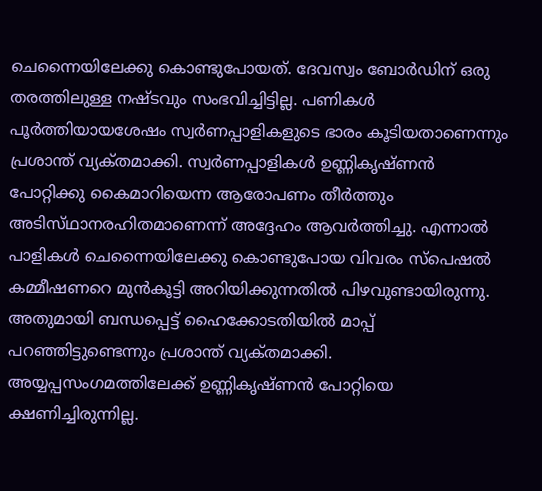ചെന്നൈയിലേക്കു കൊണ്ടുപോയത്‌. ദേവസ്വം ബോര്‍ഡിന്‌ ഒരു തരത്തിലുള്ള നഷ്‌ടവും സംഭവിച്ചിട്ടില്ല. പണികള്‍ പൂര്‍ത്തിയായശേഷം സ്വര്‍ണപ്പാളികളുടെ ഭാരം കൂടിയതാണെന്നും പ്രശാന്ത്‌ വ്യക്‌തമാക്കി. സ്വര്‍ണപ്പാളികള്‍ ഉണ്ണികൃഷ്‌ണന്‍ പോറ്റിക്കു കൈമാറിയെന്ന ആരോപണം തീര്‍ത്തും അടിസ്‌ഥാനരഹിതമാണെന്ന്‌ അദ്ദേഹം ആവര്‍ത്തിച്ചു. എന്നാല്‍ പാളികള്‍ ചെന്നൈയിലേക്കു കൊണ്ടുപോയ വിവരം സ്‌പെഷല്‍ കമ്മീഷണറെ മുന്‍കൂട്ടി അറിയിക്കുന്നതില്‍ പിഴവുണ്ടായിരുന്നു. അതുമായി ബന്ധപ്പെട്ട്‌ ഹൈക്കോടതിയില്‍ മാപ്പ്‌ പറഞ്ഞിട്ടുണ്ടെന്നും പ്രശാന്ത്‌ വ്യക്‌തമാക്കി.
അയ്യപ്പസംഗമത്തിലേക്ക്‌ ഉണ്ണികൃഷ്‌ണന്‍ പോറ്റിയെ ക്ഷണിച്ചിരുന്നില്ല.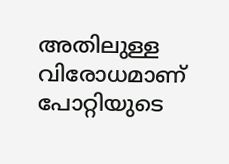അതിലുള്ള വിരോധമാണ്‌ പോറ്റിയുടെ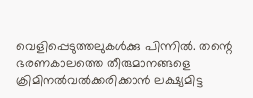വെളിപ്പെടുത്തലുകള്‍ക്കു പിന്നില്‍. തന്റെ ഭരണകാലത്തെ തീരുമാനങ്ങളെ ക്രിമിനല്‍വല്‍ക്കരിക്കാന്‍ ലക്ഷ്യമിട്ട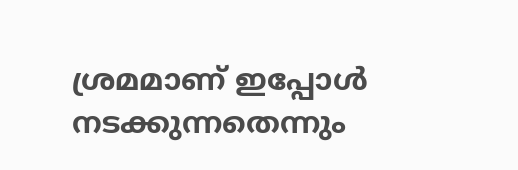ശ്രമമാണ്‌ ഇപ്പോള്‍ നടക്കുന്നതെന്നും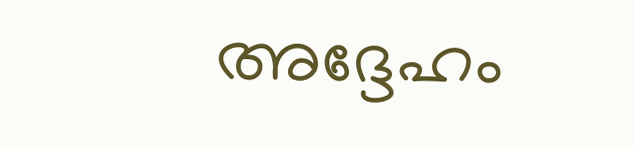അദ്ദേഹം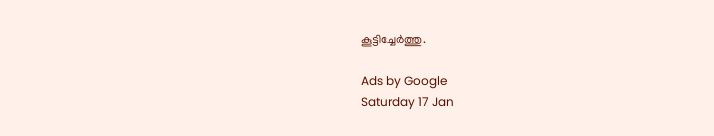കൂട്ടിച്ചേര്‍ത്തു.

Ads by Google
Saturday 17 Jan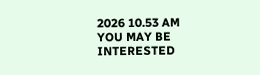2026 10.53 AM
YOU MAY BE INTERESTED